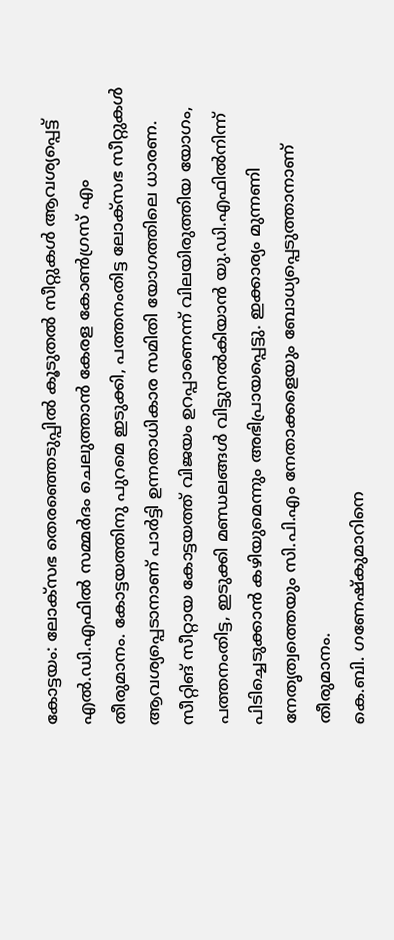കോട്ടയം: ലോക്സഭ തെരഞ്ഞെടുപ്പിൽ കൂടുതൽ സീറ്റുകൾ ആവശ്യപ്പെട്ട് എൽ.ഡി.എഫിൽ സമ്മർദം ചെലുത്താൻ കേരള കോൺഗ്രസ് എം തീരുമാനം. കോട്ടയത്തിനു പുറമെ ഇടുക്കി, പത്തനംതിട്ട ലോക്സഭ സീറ്റുകൾ ആവശ്യപ്പെടാനാണ് പാർട്ടി ഉന്നതാധികാര സമിതി യോഗത്തിലെ ധാരണ. സീറ്റിങ് സീറ്റായ കോട്ടയത്ത് വിജയം ഉറപ്പാണെന്ന് വിലയിരുത്തിയ യോഗം, പത്തനംതിട്ട, ഇടുക്കി മണ്ഡലങ്ങൾ വിട്ടുനൽകിയാൻ യു.ഡി.എഫിൽനിന്ന് പിടിച്ചെടുക്കാൻ കഴിയുമെന്നും അഭിപ്രായപ്പെട്ടു. ഇക്കാര്യം മുന്നണി നേതൃത്വത്തെയും സി.പി.എം നേതാക്കളെയും ബോധ്യപ്പെടുത്താനാണ് തീരുമാനം.
കെ.ബി. ഗണേഷ്കുമാറിനെ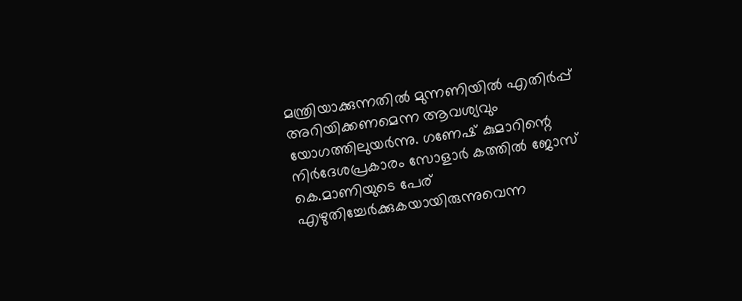മന്ത്രിയാക്കുന്നതിൽ മുന്നണിയിൽ എതിർപ്പ് അറിയിക്കണമെന്ന ആവശ്യവും യോഗത്തിലുയർന്നു. ഗണേഷ് കുമാറിന്റെ നിർദേശപ്രകാരം സോളാർ കത്തിൽ ജോസ് കെ.മാണിയുടെ പേര് എഴുതിച്ചേർക്കുകയായിരുന്നുവെന്ന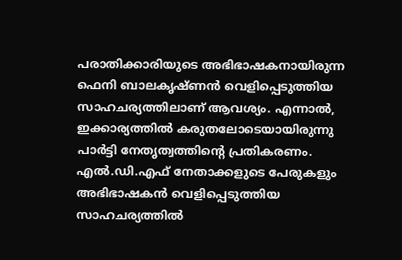പരാതിക്കാരിയുടെ അഭിഭാഷകനായിരുന്ന ഫെനി ബാലകൃഷ്ണൻ വെളിപ്പെടുത്തിയ സാഹചര്യത്തിലാണ് ആവശ്യം. എന്നാൽ, ഇക്കാര്യത്തിൽ കരുതലോടെയായിരുന്നു പാർട്ടി നേതൃത്വത്തിന്റെ പ്രതികരണം. എൽ.ഡി.എഫ് നേതാക്കളുടെ പേരുകളും അഭിഭാഷകൻ വെളിപ്പെടുത്തിയ സാഹചര്യത്തിൽ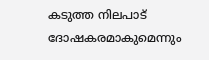കടുത്ത നിലപാട് ദോഷകരമാകുമെന്നും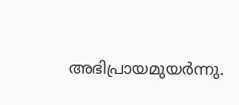അഭിപ്രായമുയർന്നു.